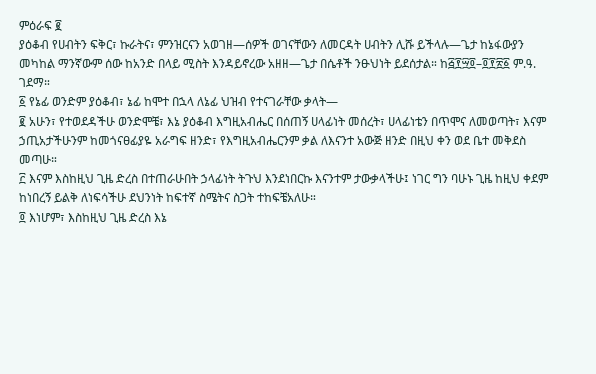ምዕራፍ ፪
ያዕቆብ የሀብትን ፍቅር፣ ኩራትና፣ ምንዝርናን አወገዘ—ሰዎች ወገናቸውን ለመርዳት ሀብትን ሊሹ ይችላሉ—ጌታ ከኔፋውያን መካከል ማንኛውም ሰው ከአንድ በላይ ሚስት እንዳይኖረው አዘዘ—ጌታ በሴቶች ንፁህነት ይደሰታል። ከ፭፻፵፬–፬፻፳፩ ም.ዓ. ገደማ።
፩ የኔፊ ወንድም ያዕቆብ፣ ኔፊ ከሞተ በኋላ ለኔፊ ህዝብ የተናገራቸው ቃላት—
፪ አሁን፣ የተወደዳችሁ ወንድሞቼ፣ እኔ ያዕቆብ እግዚአብሔር በሰጠኝ ሀላፊነት መሰረት፣ ሀላፊነቴን በጥሞና ለመወጣት፣ እናም ኃጢአታችሁንም ከመጎናፀፊያዬ አራግፍ ዘንድ፣ የእግዚአብሔርንም ቃል ለእናንተ አውጅ ዘንድ በዚህ ቀን ወደ ቤተ መቅደስ መጣሁ።
፫ እናም እስከዚህ ጊዜ ድረስ በተጠራሁበት ኃላፊነት ትጉህ እንደነበርኩ እናንተም ታውቃላችሁ፤ ነገር ግን ባሁኑ ጊዜ ከዚህ ቀደም ከነበረኝ ይልቅ ለነፍሳችሁ ደህንነት ከፍተኛ ስሜትና ስጋት ተከፍቼአለሁ።
፬ እነሆም፣ እስከዚህ ጊዜ ድረስ እኔ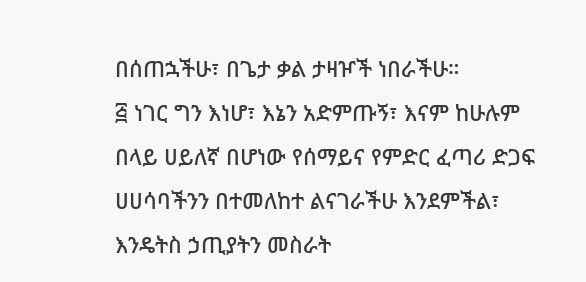በሰጠኋችሁ፣ በጌታ ቃል ታዛዦች ነበራችሁ።
፭ ነገር ግን እነሆ፣ እኔን አድምጡኝ፣ እናም ከሁሉም በላይ ሀይለኛ በሆነው የሰማይና የምድር ፈጣሪ ድጋፍ ሀሀሳባችንን በተመለከተ ልናገራችሁ እንደምችል፣ እንዴትስ ኃጢያትን መስራት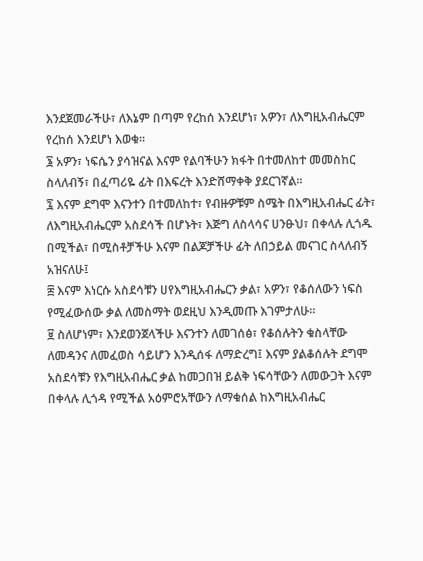እንደጀመራችሁ፣ ለእኔም በጣም የረከሰ እንደሆነ፣ አዎን፣ ለእግዚአብሔርም የረከሰ እንደሆነ እወቁ።
፮ አዎን፣ ነፍሴን ያሳዝናል እናም የልባችሁን ክፋት በተመለከተ መመስከር ስላለብኝ፣ በፈጣሪዬ ፊት በእፍረት እንድሸማቀቅ ያደርገኛል።
፯ እናም ደግሞ እናንተን በተመለከተ፣ የብዙዎቹም ስሜት በእግዚአብሔር ፊት፣ ለእግዚአብሔርም አስደሳች በሆኑት፣ እጅግ ለስላሳና ሀንፁህ፣ በቀላሉ ሊጎዱ በሚችል፣ በሚስቶቻችሁ እናም በልጆቻችሁ ፊት ለበኃይል መናገር ስላለብኝ አዝናለሁ፤
፰ እናም እነርሱ አስደሳቹን ሀየእግዚአብሔርን ቃል፣ አዎን፣ የቆሰለውን ነፍስ የሚፈውሰው ቃል ለመስማት ወደዚህ እንዲመጡ እገምታለሁ።
፱ ስለሆነም፣ እንደወንጀላችሁ እናንተን ለመገሰፅ፣ የቆሰሉትን ቁስላቸው ለመዳንና ለመፈወስ ሳይሆን እንዲሰፋ ለማድረግ፤ እናም ያልቆሰሉት ደግሞ አስደሳቹን የእግዚአብሔር ቃል ከመጋበዝ ይልቅ ነፍሳቸውን ለመውጋት እናም በቀላሉ ሊጎዳ የሚችል አዕምሮአቸውን ለማቁሰል ከእግዚአብሔር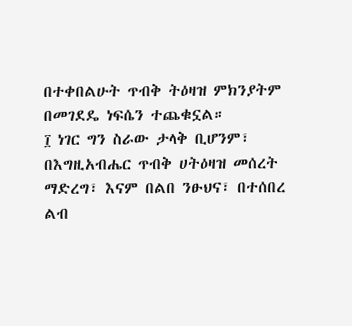በተቀበልሁት ጥብቅ ትዕዛዝ ምክንያትም በመገደዴ ነፍሴን ተጨቁኗል።
፲ ነገር ግን ስራው ታላቅ ቢሆንም፣ በእግዚአብሔር ጥብቅ ሀትዕዛዝ መሰረት ማድረግ፣ እናም በልበ ንፁህና፣ በተሰበረ ልብ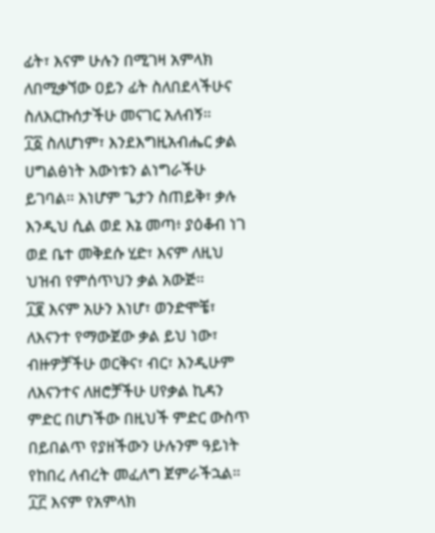ፊት፣ እናም ሁሉን በሚገዛ አምላክ ለበሚቃኘው ዐይን ፊት ስለበደላችሁና ስለእርኩሰታችሁ መናገር አለብኝ።
፲፩ ስለሆነም፣ እንደእግዚአብሔር ቃል ሀግልፅነት እውነቱን ልነግራችሁ ይገባል። እነሆም ጌታን ስጠይቅ፣ ቃሉ እንዲህ ሲል ወደ እኔ መጣ፥ ያዕቆብ ነገ ወደ ቤተ መቅደሱ ሂድ፣ እናም ለዚህ ህዝብ የምሰጥህን ቃል አውጅ።
፲፪ እናም አሁን እነሆ፣ ወንድሞቼ፣ ለእናንተ የማውጀው ቃል ይህ ነው፣ ብዙዎቻችሁ ወርቅና፣ ብር፣ እንዲሁም ለእናንተና ለዘሮቻችሁ ሀየቃል ኪዳን ምድር በሆነችው በዚህች ምድር ውስጥ በይበልጥ የያዘችውን ሁሉንም ዓይነት የከበረ ለብረት መፈለግ ጀምራችኋል።
፲፫ እናም የአምላክ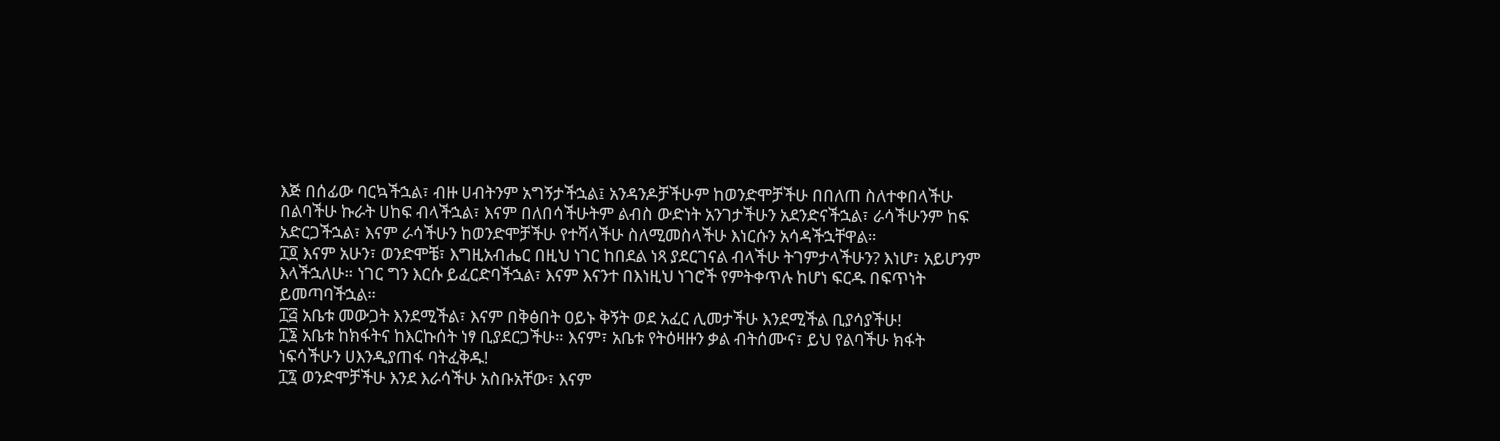እጅ በሰፊው ባርኳችኋል፣ ብዙ ሀብትንም አግኝታችኋል፤ አንዳንዶቻችሁም ከወንድሞቻችሁ በበለጠ ስለተቀበላችሁ በልባችሁ ኩራት ሀከፍ ብላችኋል፣ እናም በለበሳችሁትም ልብስ ውድነት አንገታችሁን አደንድናችኋል፣ ራሳችሁንም ከፍ አድርጋችኋል፣ እናም ራሳችሁን ከወንድሞቻችሁ የተሻላችሁ ስለሚመስላችሁ እነርሱን አሳዳችኋቸዋል።
፲፬ እናም አሁን፣ ወንድሞቼ፣ እግዚአብሔር በዚህ ነገር ከበደል ነጻ ያደርገናል ብላችሁ ትገምታላችሁን? እነሆ፣ አይሆንም እላችኋለሁ። ነገር ግን እርሱ ይፈርድባችኋል፣ እናም እናንተ በእነዚህ ነገሮች የምትቀጥሉ ከሆነ ፍርዱ በፍጥነት ይመጣባችኋል።
፲፭ አቤቱ መውጋት እንደሚችል፣ እናም በቅፅበት ዐይኑ ቅኝት ወደ አፈር ሊመታችሁ እንደሚችል ቢያሳያችሁ!
፲፮ አቤቱ ከክፋትና ከእርኩሰት ነፃ ቢያደርጋችሁ። እናም፣ አቤቱ የትዕዛዙን ቃል ብትሰሙና፣ ይህ የልባችሁ ክፋት ነፍሳችሁን ሀእንዲያጠፋ ባትፈቅዱ!
፲፯ ወንድሞቻችሁ እንደ እራሳችሁ አስቡአቸው፣ እናም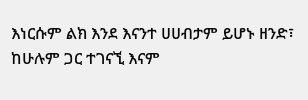እነርሱም ልክ እንደ እናንተ ሀሀብታም ይሆኑ ዘንድ፣ ከሁሉም ጋር ተገናኚ እናም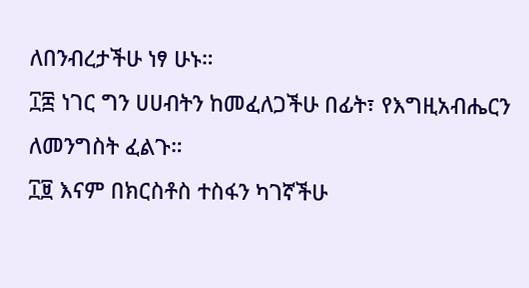ለበንብረታችሁ ነፃ ሁኑ።
፲፰ ነገር ግን ሀሀብትን ከመፈለጋችሁ በፊት፣ የእግዚአብሔርን ለመንግስት ፈልጉ።
፲፱ እናም በክርስቶስ ተስፋን ካገኛችሁ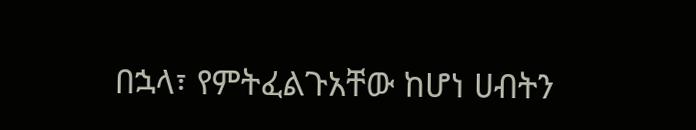በኋላ፣ የምትፈልጉአቸው ከሆነ ሀብትን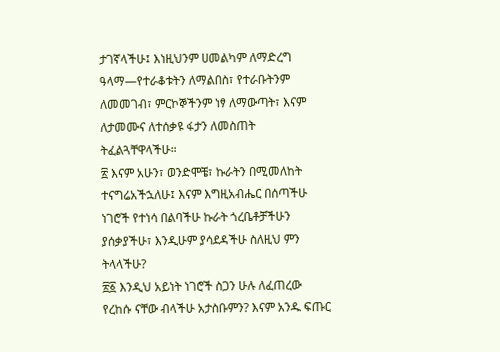ታገኛላችሁ፤ እነዚህንም ሀመልካም ለማድረግ ዓላማ—የተራቆቱትን ለማልበስ፣ የተራቡትንም ለመመገብ፣ ምርኮኞችንም ነፃ ለማውጣት፣ እናም ለታመሙና ለተሰቃዩ ፋታን ለመስጠት ትፈልጓቸዋላችሁ።
፳ እናም አሁን፣ ወንድሞቼ፣ ኩራትን በሚመለከት ተናግሬአችኋለሁ፤ እናም እግዚአብሔር በሰጣችሁ ነገሮች የተነሳ በልባችሁ ኩራት ጎረቤቶቻችሁን ያሰቃያችሁ፣ እንዲሁም ያሳደዳችሁ ስለዚህ ምን ትላላችሁ?
፳፩ እንዲህ አይነት ነገሮች ስጋን ሁሉ ለፈጠረው የረከሱ ናቸው ብላችሁ አታስቡምን? እናም አንዱ ፍጡር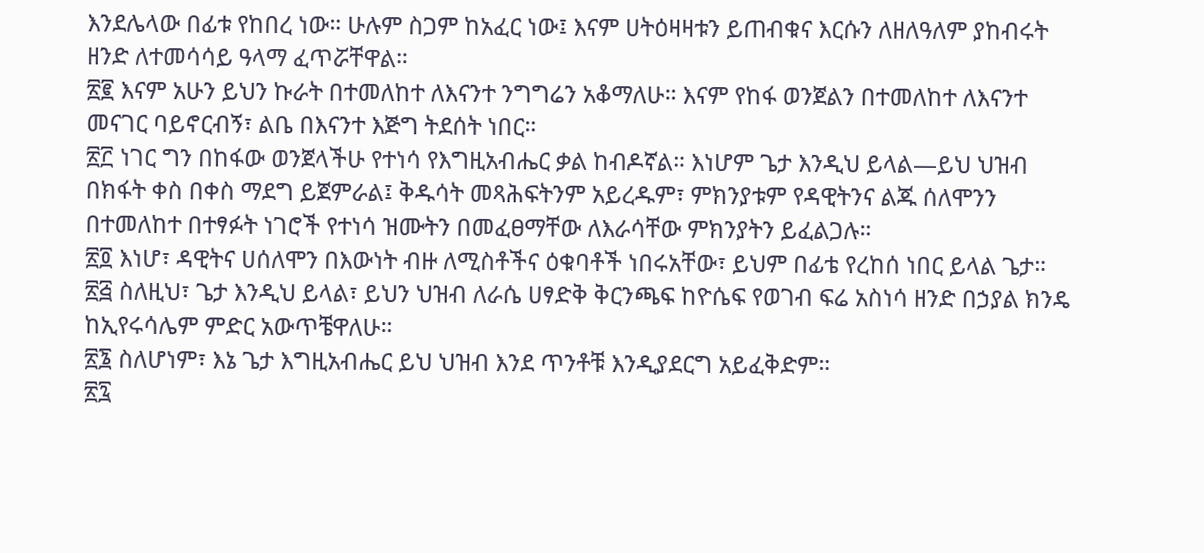እንደሌላው በፊቱ የከበረ ነው። ሁሉም ስጋም ከአፈር ነው፤ እናም ሀትዕዛዛቱን ይጠብቁና እርሱን ለዘለዓለም ያከብሩት ዘንድ ለተመሳሳይ ዓላማ ፈጥሯቸዋል።
፳፪ እናም አሁን ይህን ኩራት በተመለከተ ለእናንተ ንግግሬን አቆማለሁ። እናም የከፋ ወንጀልን በተመለከተ ለእናንተ መናገር ባይኖርብኝ፣ ልቤ በእናንተ እጅግ ትደሰት ነበር።
፳፫ ነገር ግን በከፋው ወንጀላችሁ የተነሳ የእግዚአብሔር ቃል ከብዶኛል። እነሆም ጌታ እንዲህ ይላል—ይህ ህዝብ በክፋት ቀስ በቀስ ማደግ ይጀምራል፤ ቅዱሳት መጻሕፍትንም አይረዱም፣ ምክንያቱም የዳዊትንና ልጁ ሰለሞንን በተመለከተ በተፃፉት ነገሮች የተነሳ ዝሙትን በመፈፀማቸው ለእራሳቸው ምክንያትን ይፈልጋሉ።
፳፬ እነሆ፣ ዳዊትና ሀሰለሞን በእውነት ብዙ ለሚስቶችና ዕቁባቶች ነበሩአቸው፣ ይህም በፊቴ የረከሰ ነበር ይላል ጌታ።
፳፭ ስለዚህ፣ ጌታ እንዲህ ይላል፣ ይህን ህዝብ ለራሴ ሀፃድቅ ቅርንጫፍ ከዮሴፍ የወገብ ፍሬ አስነሳ ዘንድ በኃያል ክንዴ ከኢየሩሳሌም ምድር አውጥቼዋለሁ።
፳፮ ስለሆነም፣ እኔ ጌታ እግዚአብሔር ይህ ህዝብ እንደ ጥንቶቹ እንዲያደርግ አይፈቅድም።
፳፯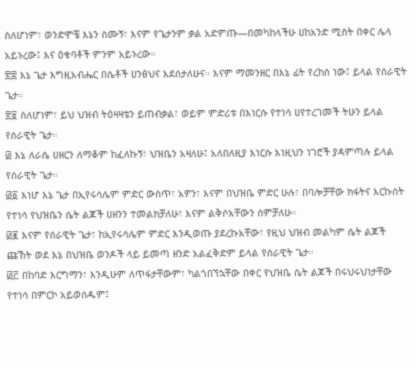ስለሆነም፣ ወንድሞቼ እኔን ስሙኝ፣ እናም የጌታንም ቃል አድምጡ—በመካከላችሁ ሀከአንድ ሚስት በቀር ሌላ አይኑረው፤ እና ዕቁባቶች ምንም አይኑረው።
፳፰ እኔ ጌታ እግዚአብሔር በሴቶች ሀንፅህና እደሰታለሁና። እናም ማመንዘር በእኔ ፊት የረከሰ ነው፤ ይላል የሰራዊት ጌታ።
፳፱ ስለሆነም፣ ይህ ህዝብ ትዕዛዛቴን ይጠብቃል፣ ወይም ምድሪቱ በእነርሱ የተነሳ ሀየተረገመች ትሁን ይላል የሰራዊት ጌታ።
፴ እኔ ለራሴ ሀዘርን ለማቆም ከፈለኩኝ፣ ህዝቤን አዛለሁ፤ አለበለዚያ እነርሱ እነዚህን ነገሮች ያዳምጣሉ ይላል የሰራዊት ጌታ።
፴፩ እነሆ እኔ ጌታ በኢየሩሳሌም ምድር ውስጥ፣ አዎን፣ እናም በህዝቤ ምድር ሁሉ፣ በባሎቻቸው ክፋትና እርኩሰት የተነሳ የህዝቤን ሴት ልጆች ሀዘንን ተመልክቻለሁ፣ እናም ልቅሶአቸውን ሰምቻለሁ።
፴፪ እናም የሰራዊት ጌታ፣ ከኢየሩሳሌም ምድር እንዲወጡ ያደረኩአቸው፣ የዚህ ህዝብ መልካም ሴት ልጆች ጩኸት ወደ እኔ በህዝቤ ወንዶች ላይ ይመጣ ዘንድ አልፈቅድም ይላል የሰራዊት ጌታ።
፴፫ በከባድ እርግማን፣ እንዲሁም ለጥፋታቸውም፣ ካልጎበኘኋቸው በቀር የህዝቤ ሴት ልጆች በሩህሩህነታቸው የተነሳ በምርኮ አይወሰዱም፤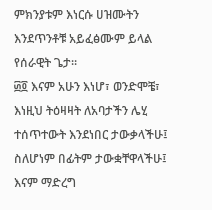ምክንያቱም እነርሱ ሀዝሙትን እንደጥንቶቹ አይፈፅሙም ይላል የሰራዊት ጌታ።
፴፬ እናም አሁን እነሆ፣ ወንድሞቼ፣ እነዚህ ትዕዛዛት ለአባታችን ሌሂ ተሰጥተውት እንደነበር ታውቃላችሁ፤ ስለሆነም በፊትም ታውቋቸዋላችሁ፤ እናም ማድረግ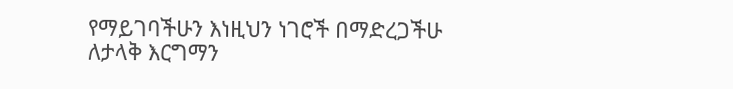የማይገባችሁን እነዚህን ነገሮች በማድረጋችሁ ለታላቅ እርግማን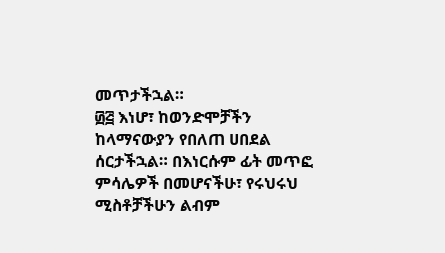መጥታችኋል።
፴፭ እነሆ፣ ከወንድሞቻችን ከላማናውያን የበለጠ ሀበደል ሰርታችኋል። በእነርሱም ፊት መጥፎ ምሳሌዎች በመሆናችሁ፣ የሩህሩህ ሚስቶቻችሁን ልብም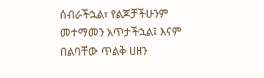ሰብራችኋል፣ የልጆቻችሁንም መተማመን አጥታችኋል፤ እናም በልባቸው ጥልቅ ሀዘን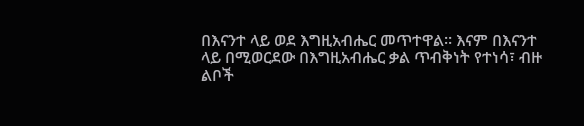በእናንተ ላይ ወደ እግዚአብሔር መጥተዋል። እናም በእናንተ ላይ በሚወርደው በእግዚአብሔር ቃል ጥብቅነት የተነሳ፣ ብዙ ልቦች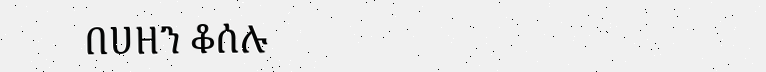በሀዘን ቆሰሉ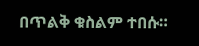በጥልቅ ቁስልም ተበሱ።